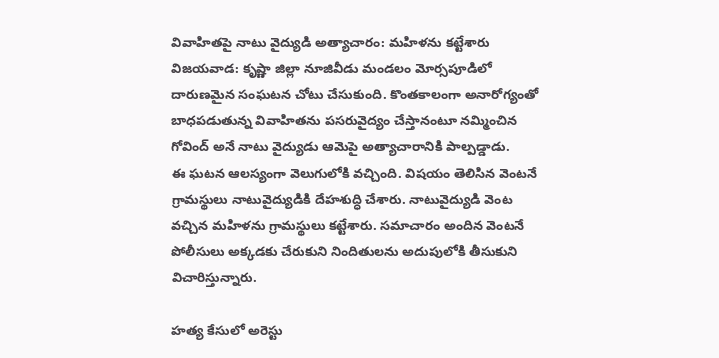వివాహితపై నాటు వైద్యుడి అత్యాచారం: మహిళను కట్టేశారు
విజయవాడ: కృష్ణా జిల్లా నూజివీడు మండలం మోర్సపూడిలో దారుణమైన సంఘటన చోటు చేసుకుంది. కొంతకాలంగా అనారోగ్యంతో బాధపడుతున్న వివాహితను పసరువైద్యం చేస్తానంటూ నమ్మించిన గోవింద్ అనే నాటు వైద్యుడు ఆమెపై అత్యాచారానికి పాల్పడ్డాడు.
ఈ ఘటన ఆలస్యంగా వెలుగులోకి వచ్చింది. విషయం తెలిసిన వెంటనే గ్రామస్థులు నాటువైద్యుడికి దేహశుద్ధి చేశారు. నాటువైద్యుడి వెంట వచ్చిన మహిళను గ్రామస్థులు కట్టేశారు. సమాచారం అందిన వెంటనే పోలీసులు అక్కడకు చేరుకుని నిందితులను అదుపులోకి తీసుకుని విచారిస్తున్నారు.

హత్య కేసులో అరెస్టు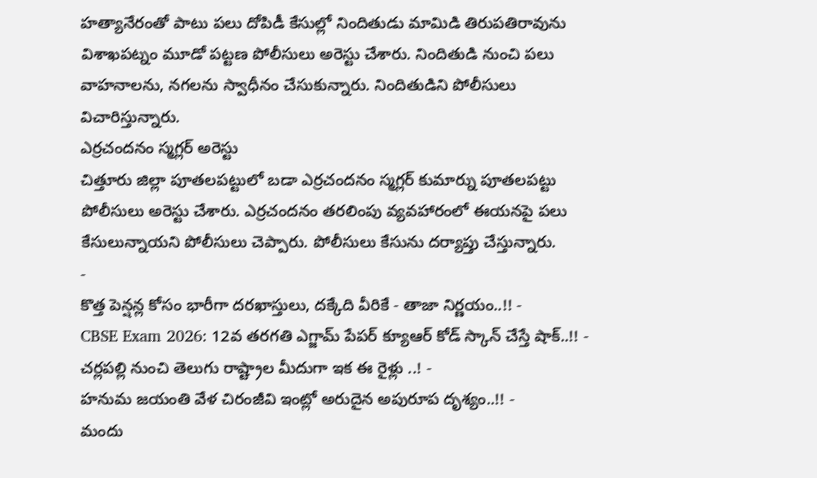హత్యానేరంతో పాటు పలు దోపిడీ కేసుల్లో నిందితుడు మామిడి తిరుపతిరావును విశాఖపట్నం మూడో పట్టణ పోలీసులు అరెస్టు చేశారు. నిందితుడి నుంచి పలు వాహనాలను, నగలను స్వాధీనం చేసుకున్నారు. నిందితుడిని పోలీసులు విచారిస్తున్నారు.
ఎర్రచందనం స్మగ్లర్ అరెస్టు
చిత్తూరు జిల్లా పూతలపట్టులో బడా ఎర్రచందనం స్మగ్లర్ కుమార్ను పూతలపట్టు పోలీసులు అరెస్టు చేశారు. ఎర్రచందనం తరలింపు వ్యవహారంలో ఈయనపై పలు కేసులున్నాయని పోలీసులు చెప్పారు. పోలీసులు కేసును దర్యాప్తు చేస్తున్నారు.
-
కొత్త పెన్షన్ల కోసం భారీగా దరఖాస్తులు, దక్కేది వీరికే - తాజా నిర్ణయం..!! -
CBSE Exam 2026: 12వ తరగతి ఎగ్జామ్ పేపర్ క్యూఆర్ కోడ్ స్కాన్ చేస్తే షాక్..!! -
చర్లపల్లి నుంచి తెలుగు రాష్ట్రాల మీదుగా ఇక ఈ రైళ్లు ..! -
హనుమ జయంతి వేళ చిరంజీవి ఇంట్లో అరుదైన అపురూప దృశ్యం..!! -
మందు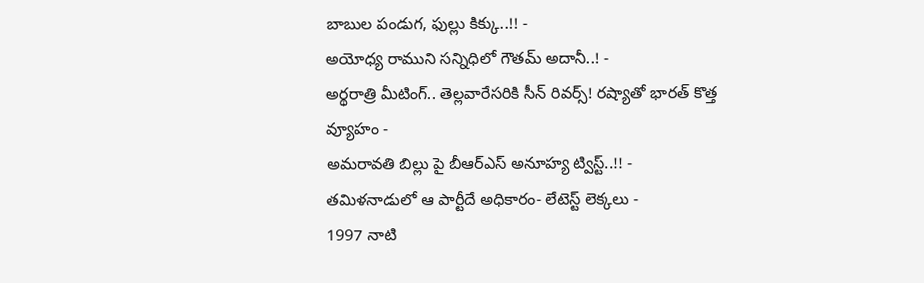బాబుల పండుగ, ఫుల్లు కిక్కు..!! -
అయోధ్య రాముని సన్నిధిలో గౌతమ్ అదానీ..! -
అర్థరాత్రి మీటింగ్.. తెల్లవారేసరికి సీన్ రివర్స్! రష్యాతో భారత్ కొత్త వ్యూహం -
అమరావతి బిల్లు పై బీఆర్ఎస్ అనూహ్య ట్విస్ట్..!! -
తమిళనాడులో ఆ పార్టీదే అధికారం- లేటెస్ట్ లెక్కలు -
1997 నాటి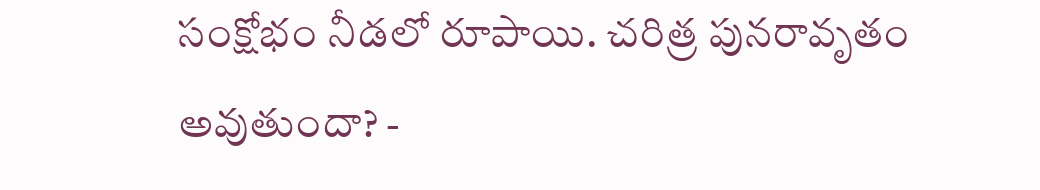సంక్షోభం నీడలో రూపాయి. చరిత్ర పునరావృతం అవుతుందా? -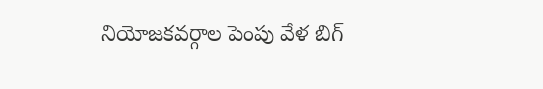నియోజకవర్గాల పెంపు వేళ బిగ్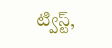ట్విస్ట్,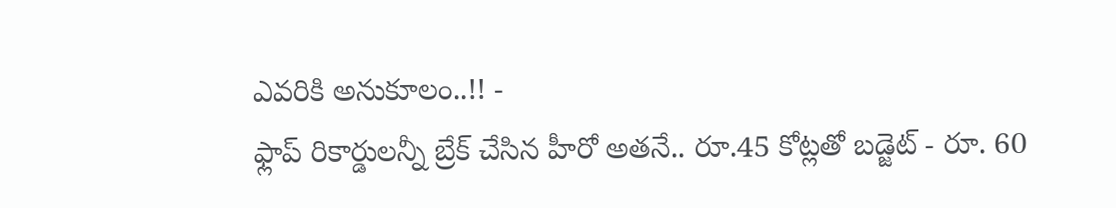ఎవరికి అనుకూలం..!! -
ఫ్లాప్ రికార్డులన్నీ బ్రేక్ చేసిన హీరో అతనే.. రూ.45 కోట్లతో బడ్జెట్ - రూ. 60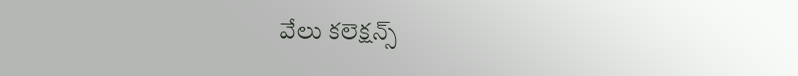వేలు కలెక్షన్స్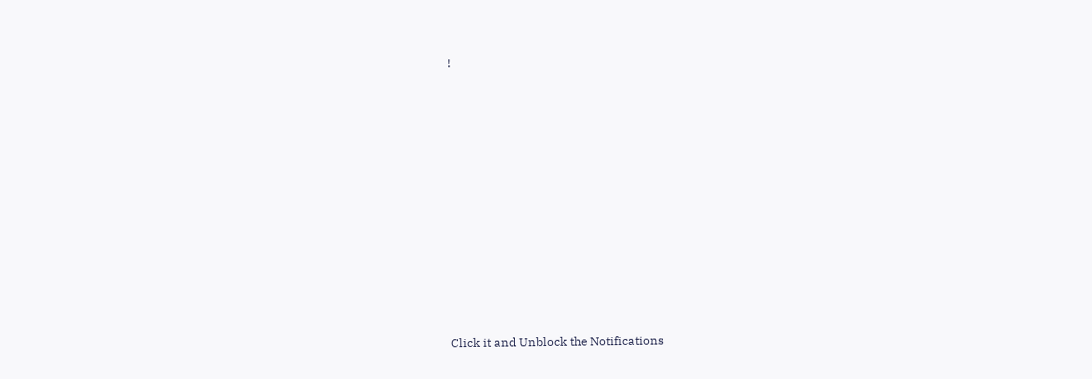!












Click it and Unblock the Notifications